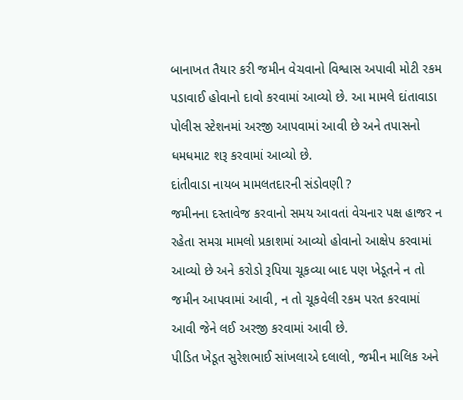બાનાખત તૈયાર કરી જમીન વેચવાનો વિશ્વાસ અપાવી મોટી રકમ પડાવાઈ હોવાનો દાવો કરવામાં આવ્યો છે. આ મામલે દાંતાવાડા પોલીસ સ્ટેશનમાં અરજી આપવામાં આવી છે અને તપાસનો ધમધમાટ શરૂ કરવામાં આવ્યો છે.
દાંતીવાડા નાયબ મામલતદારની સંડોવણી ?
જમીનના દસ્તાવેજ કરવાનો સમય આવતાં વેચનાર પક્ષ હાજર ન રહેતા સમગ્ર મામલો પ્રકાશમાં આવ્યો હોવાનો આક્ષેપ કરવામાં આવ્યો છે અને કરોડો રૂપિયા ચૂકવ્યા બાદ પણ ખેડૂતને ન તો જમીન આપવામાં આવી, ન તો ચૂકવેલી રકમ પરત કરવામાં આવી જેને લઈ અરજી કરવામાં આવી છે.
પીડિત ખેડૂત સુરેશભાઈ સાંખલાએ દલાલો, જમીન માલિક અને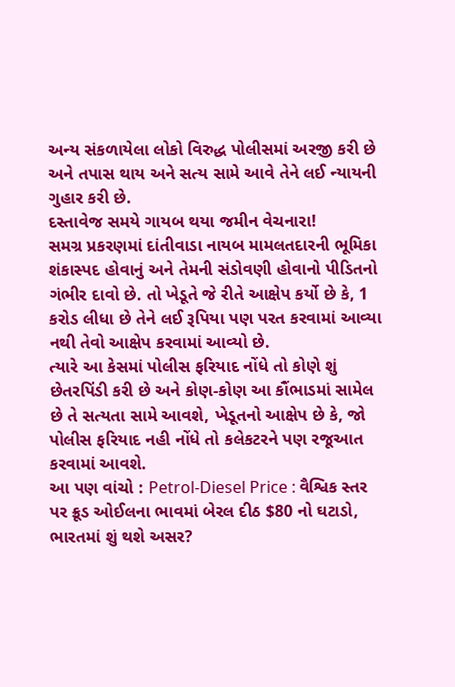અન્ય સંકળાયેલા લોકો વિરુદ્ધ પોલીસમાં અરજી કરી છે અને તપાસ થાય અને સત્ય સામે આવે તેને લઈ ન્યાયની ગુહાર કરી છે.
દસ્તાવેજ સમયે ગાયબ થયા જમીન વેચનારા!
સમગ્ર પ્રકરણમાં દાંતીવાડા નાયબ મામલતદારની ભૂમિકા શંકાસ્પદ હોવાનું અને તેમની સંડોવણી હોવાનો પીડિતનો ગંભીર દાવો છે. તો ખેડૂતે જે રીતે આક્ષેપ કર્યો છે કે, 1 કરોડ લીધા છે તેને લઈ રૂપિયા પણ પરત કરવામાં આવ્યા નથી તેવો આક્ષેપ કરવામાં આવ્યો છે.
ત્યારે આ કેસમાં પોલીસ ફરિયાદ નોંધે તો કોણે શું છેતરપિંડી કરી છે અને કોણ-કોણ આ કૌંભાડમાં સામેલ છે તે સત્યતા સામે આવશે, ખેડૂતનો આક્ષેપ છે કે, જો પોલીસ ફરિયાદ નહી નોંધે તો કલેકટરને પણ રજૂઆત કરવામાં આવશે.
આ પણ વાંચો : Petrol-Diesel Price : વૈશ્વિક સ્તર પર ક્રૂડ ઓઈલના ભાવમાં બેરલ દીઠ $80 નો ઘટાડો, ભારતમાં શું થશે અસર?